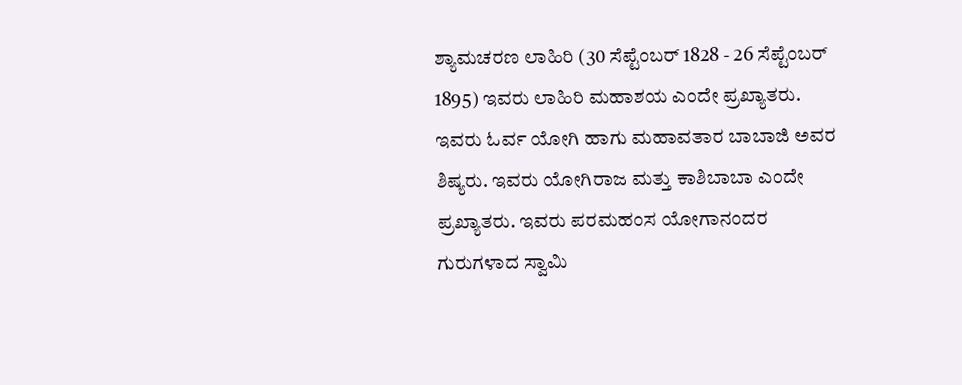ಶ್ಯಾಮಚರಣ ಲಾಹಿರಿ (30 ಸೆಪ್ಟೆಂಬರ್ 1828 - 26 ಸೆಪ್ಟೆಂಬರ್ 1895) ಇವರು ಲಾಹಿರಿ ಮಹಾಶಯ ಎಂದೇ ಪ್ರಖ್ಯಾತರು. ಇವರು ಓರ್ವ ಯೋಗಿ ಹಾಗು ಮಹಾವತಾರ ಬಾಬಾಜಿ ಅವರ ಶಿಷ್ಯರು. ಇವರು ಯೋಗಿರಾಜ ಮತ್ತು ಕಾಶಿಬಾಬಾ ಎಂದೇ ಪ್ರಖ್ಯಾತರು. ಇವರು ಪರಮಹಂಸ ಯೋಗಾನಂದರ ಗುರುಗಳಾದ ಸ್ವಾಮಿ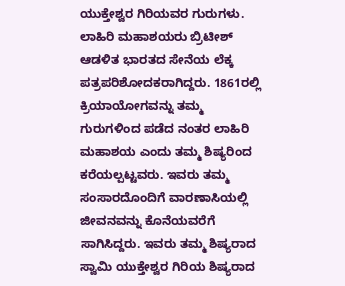ಯುಕ್ತೇಶ್ವರ ಗಿರಿಯವರ ಗುರುಗಳು. ಲಾಹಿರಿ ಮಹಾಶಯರು ಬ್ರಿಟೀಶ್ ಆಡಳಿತ ಭಾರತದ ಸೇನೆಯ ಲೆಕ್ಕ ಪತ್ರಪರಿಶೋದಕರಾಗಿದ್ದರು. 1861ರಲ್ಲಿ ಕ್ರಿಯಾಯೋಗವನ್ನು ತಮ್ಮ ಗುರುಗಳಿಂದ ಪಡೆದ ನಂತರ ಲಾಹಿರಿ ಮಹಾಶಯ ಎಂದು ತಮ್ಮ ಶಿಷ್ಯರಿಂದ ಕರೆಯಲ್ಪಟ್ಟವರು. ಇವರು ತಮ್ಮ ಸಂಸಾರದೊಂದಿಗೆ ವಾರಣಾಸಿಯಲ್ಲಿ ಜೀವನವನ್ನು ಕೊನೆಯವರೆಗೆ ಸಾಗಿಸಿದ್ದರು. ಇವರು ತಮ್ಮ ಶಿಷ್ಯರಾದ ಸ್ವಾಮಿ ಯುಕ್ತೇಶ್ವರ ಗಿರಿಯ ಶಿಷ್ಯರಾದ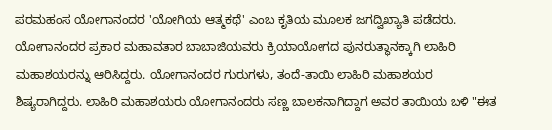ಪರಮಹಂಸ ಯೋಗಾನಂದರ 'ಯೋಗಿಯ ಆತ್ಮಕಥೆ' ಎಂಬ ಕೃತಿಯ ಮೂಲಕ ಜಗದ್ವಿಖ್ಯಾತಿ ಪಡೆದರು. ಯೋಗಾನಂದರ ಪ್ರಕಾರ ಮಹಾವತಾರ ಬಾಬಾಜಿಯವರು ಕ್ರಿಯಾಯೋಗದ ಪುನರುತ್ಥಾನಕ್ಕಾಗಿ ಲಾಹಿರಿ ಮಹಾಶಯರನ್ನು ಆರಿಸಿದ್ದರು. ಯೋಗಾನಂದರ ಗುರುಗಳು, ತಂದೆ-ತಾಯಿ ಲಾಹಿರಿ ಮಹಾಶಯರ ಶಿಷ್ಯರಾಗಿದ್ದರು. ಲಾಹಿರಿ ಮಹಾಶಯರು ಯೋಗಾನಂದರು ಸಣ್ಣ ಬಾಲಕನಾಗಿದ್ದಾಗ ಅವರ ತಾಯಿಯ ಬಳಿ "ಈತ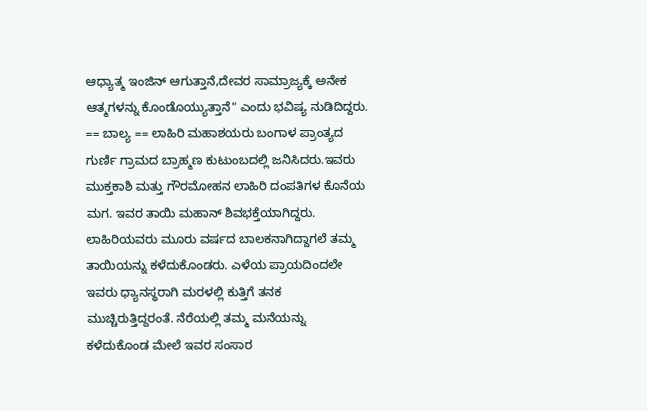ಆಧ್ಯಾತ್ಮ ಇಂಜಿನ್ ಆಗುತ್ತಾನೆ,ದೇವರ ಸಾಮ್ರಾಜ್ಯಕ್ಕೆ ಅನೇಕ ಆತ್ಮಗಳನ್ನು ಕೊಂಡೊಯ್ಯುತ್ತಾನೆ" ಎಂದು ಭವಿಷ್ಯ ನುಡಿದಿದ್ದರು. == ಬಾಲ್ಯ == ಲಾಹಿರಿ ಮಹಾಶಯರು ಬಂಗಾಳ ಪ್ರಾಂತ್ಯದ ಗುರ್ಣಿ ಗ್ರಾಮದ ಬ್ರಾಹ್ಮಣ ಕುಟುಂಬದಲ್ಲಿ ಜನಿಸಿದರು.ಇವರು ಮುಕ್ತಕಾಶಿ ಮತ್ತು ಗೌರಮೋಹನ ಲಾಹಿರಿ ದಂಪತಿಗಳ ಕೊನೆಯ ಮಗ. ಇವರ ತಾಯಿ ಮಹಾನ್ ಶಿವಭಕ್ತೆಯಾಗಿದ್ದರು. ಲಾಹಿರಿಯವರು ಮೂರು ವರ್ಷದ ಬಾಲಕನಾಗಿದ್ದಾಗಲೆ ತಮ್ಮ ತಾಯಿಯನ್ನು ಕಳೆದುಕೊಂಡರು. ಎಳೆಯ ಪ್ರಾಯದಿಂದಲೇ ಇವರು ಧ್ಯಾನಸ್ಥರಾಗಿ ಮರಳಲ್ಲಿ ಕುತ್ತಿಗೆ ತನಕ ಮುಚ್ಚಿರುತ್ತಿದ್ದರಂತೆ. ನೆರೆಯಲ್ಲಿ ತಮ್ಮ ಮನೆಯನ್ನು ಕಳೆದುಕೊಂಡ ಮೇಲೆ ಇವರ ಸಂಸಾರ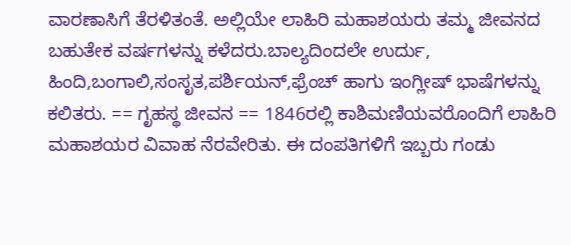ವಾರಣಾಸಿಗೆ ತೆರಳಿತಂತೆ. ಅಲ್ಲಿಯೇ ಲಾಹಿರಿ ಮಹಾಶಯರು ತಮ್ಮ ಜೀವನದ ಬಹುತೇಕ ವರ್ಷಗಳನ್ನು ಕಳೆದರು.ಬಾಲ್ಯದಿಂದಲೇ ಉರ್ದು, ಹಿಂದಿ,ಬಂಗಾಲಿ,ಸಂಸೃತ,ಪರ್ಶಿಯನ್,ಫ್ರೆಂಚ್ ಹಾಗು ಇಂಗ್ಲೀಷ್ ಭಾಷೆಗಳನ್ನು ಕಲಿತರು. == ಗೃಹಸ್ಥ ಜೀವನ == 1846ರಲ್ಲಿ ಕಾಶಿಮಣಿಯವರೊಂದಿಗೆ ಲಾಹಿರಿ ಮಹಾಶಯರ ವಿವಾಹ ನೆರವೇರಿತು. ಈ ದಂಪತಿಗಳಿಗೆ ಇಬ್ಬರು ಗಂಡು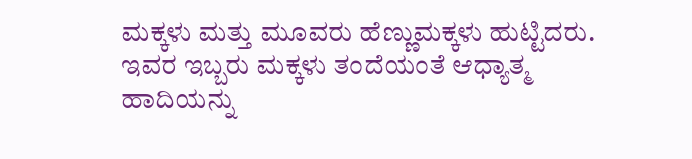ಮಕ್ಕಳು ಮತ್ತು ಮೂವರು ಹೆಣ್ಣುಮಕ್ಕಳು ಹುಟ್ಟಿದರು. ಇವರ ಇಬ್ಬರು ಮಕ್ಕಳು ತಂದೆಯಂತೆ ಆಧ್ಯಾತ್ಮ ಹಾದಿಯನ್ನು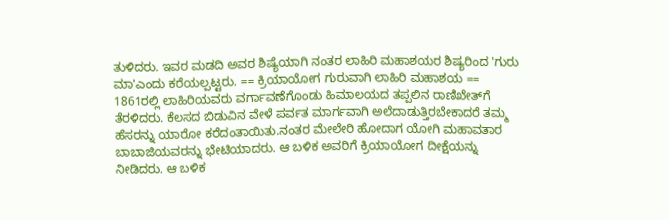ತುಳಿದರು. ಇವರ ಮಡದಿ ಅವರ ಶಿಷ್ಯೆಯಾಗಿ ನಂತರ ಲಾಹಿರಿ ಮಹಾಶಯರ ಶಿಷ್ಯರಿಂದ 'ಗುರು ಮಾ'ಎಂದು ಕರೆಯಲ್ಪಟ್ಟರು. == ಕ್ರಿಯಾಯೋಗ ಗುರುವಾಗಿ ಲಾಹಿರಿ ಮಹಾಶಯ == 1861ರಲ್ಲಿ ಲಾಹಿರಿಯವರು ವರ್ಗಾವಣೆಗೊಂಡು ಹಿಮಾಲಯದ ತಪ್ಪಲಿನ ರಾಣಿಖೇತ್‍ಗೆ ತೆರಳಿದರು. ಕೆಲಸದ ಬಿಡುವಿನ ವೇಳೆ ಪರ್ವತ ಮಾರ್ಗವಾಗಿ ಅಲೆದಾಡುತ್ತಿರಬೇಕಾದರೆ ತಮ್ಮ ಹೆಸರನ್ನು ಯಾರೋ ಕರೆದಂತಾಯಿತು.ನಂತರ ಮೇಲೇರಿ ಹೋದಾಗ ಯೋಗಿ ಮಹಾವತಾರ ಬಾಬಾಜಿಯವರನ್ನು ಭೇಟಿಯಾದರು. ಆ ಬಳಿಕ ಅವರಿಗೆ ಕ್ರಿಯಾಯೋಗ ದೀಕ್ಷೆಯನ್ನು ನೀಡಿದರು. ಆ ಬಳಿಕ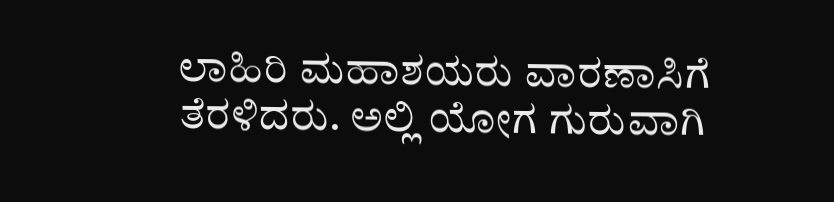ಲಾಹಿರಿ ಮಹಾಶಯರು ವಾರಣಾಸಿಗೆ ತೆರಳಿದರು. ಅಲ್ಲಿ ಯೋಗ ಗುರುವಾಗಿ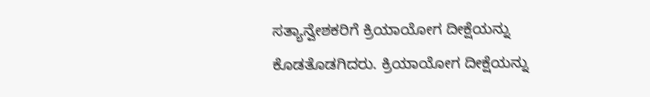ಸತ್ಯಾನ್ವೇಶಕರಿಗೆ ಕ್ರಿಯಾಯೋಗ ದೀಕ್ಷೆಯನ್ನು ಕೊಡತೊಡಗಿದರು. ಕ್ರಿಯಾಯೋಗ ದೀಕ್ಷೆಯನ್ನು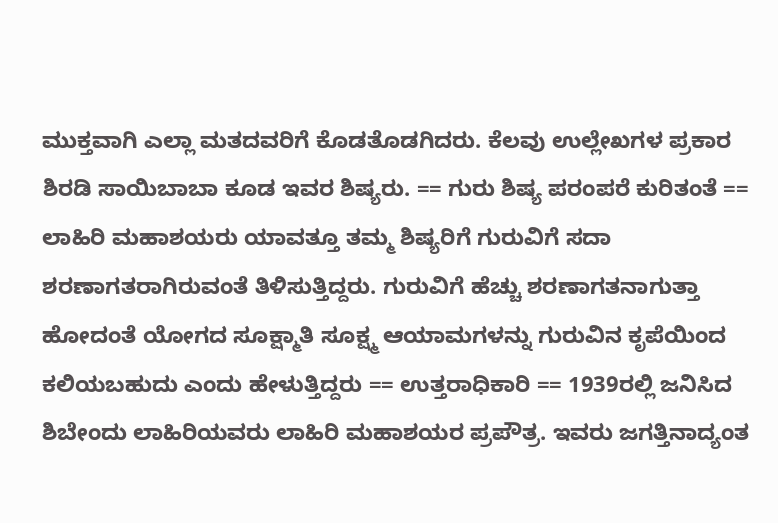ಮುಕ್ತವಾಗಿ ಎಲ್ಲಾ ಮತದವರಿಗೆ ಕೊಡತೊಡಗಿದರು. ಕೆಲವು ಉಲ್ಲೇಖಗಳ ಪ್ರಕಾರ ಶಿರಡಿ ಸಾಯಿಬಾಬಾ ಕೂಡ ಇವರ ಶಿಷ್ಯರು. == ಗುರು ಶಿಷ್ಯ ಪರಂಪರೆ ಕುರಿತಂತೆ == ಲಾಹಿರಿ ಮಹಾಶಯರು ಯಾವತ್ತೂ ತಮ್ಮ ಶಿಷ್ಯರಿಗೆ ಗುರುವಿಗೆ ಸದಾ ಶರಣಾಗತರಾಗಿರುವಂತೆ ತಿಳಿಸುತ್ತಿದ್ದರು. ಗುರುವಿಗೆ ಹೆಚ್ಚು ಶರಣಾಗತನಾಗುತ್ತಾ ಹೋದಂತೆ ಯೋಗದ ಸೂಕ್ಷ್ಮಾತಿ ಸೂಕ್ಷ್ಮ ಆಯಾಮಗಳನ್ನು ಗುರುವಿನ ಕೃಪೆಯಿಂದ ಕಲಿಯಬಹುದು ಎಂದು ಹೇಳುತ್ತಿದ್ದರು == ಉತ್ತರಾಧಿಕಾರಿ == 1939ರಲ್ಲಿ ಜನಿಸಿದ ಶಿಬೇಂದು ಲಾಹಿರಿಯವರು ಲಾಹಿರಿ ಮಹಾಶಯರ ಪ್ರಪೌತ್ರ. ಇವರು ಜಗತ್ತಿನಾದ್ಯಂತ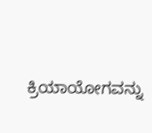ಕ್ರಿಯಾಯೋಗವನ್ನು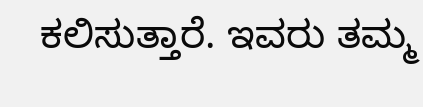ಕಲಿಸುತ್ತಾರೆ. ಇವರು ತಮ್ಮ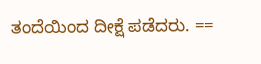ತಂದೆಯಿಂದ ದೀಕ್ಷೆ ಪಡೆದರು. ==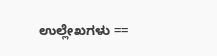ಉಲ್ಲೇಖಗಳು ==